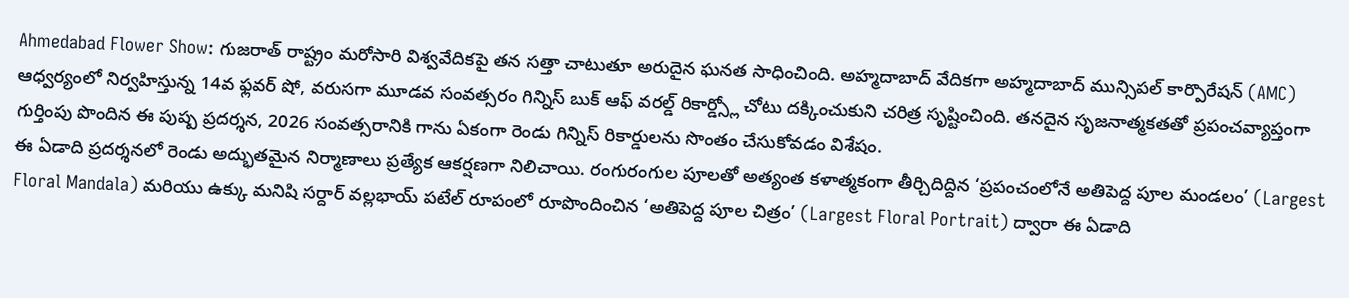Ahmedabad Flower Show: గుజరాత్ రాష్ట్రం మరోసారి విశ్వవేదికపై తన సత్తా చాటుతూ అరుదైన ఘనత సాధించింది. అహ్మదాబాద్ వేదికగా అహ్మదాబాద్ మున్సిపల్ కార్పొరేషన్ (AMC) ఆధ్వర్యంలో నిర్వహిస్తున్న 14వ ఫ్లవర్ షో, వరుసగా మూడవ సంవత్సరం గిన్నిస్ బుక్ ఆఫ్ వరల్డ్ రికార్డ్స్లో చోటు దక్కించుకుని చరిత్ర సృష్టించింది. తనదైన సృజనాత్మకతతో ప్రపంచవ్యాప్తంగా గుర్తింపు పొందిన ఈ పుష్ప ప్రదర్శన, 2026 సంవత్సరానికి గాను ఏకంగా రెండు గిన్నిస్ రికార్డులను సొంతం చేసుకోవడం విశేషం.
ఈ ఏడాది ప్రదర్శనలో రెండు అద్భుతమైన నిర్మాణాలు ప్రత్యేక ఆకర్షణగా నిలిచాయి. రంగురంగుల పూలతో అత్యంత కళాత్మకంగా తీర్చిదిద్దిన ‘ప్రపంచంలోనే అతిపెద్ద పూల మండలం’ (Largest Floral Mandala) మరియు ఉక్కు మనిషి సర్దార్ వల్లభాయ్ పటేల్ రూపంలో రూపొందించిన ‘అతిపెద్ద పూల చిత్రం’ (Largest Floral Portrait) ద్వారా ఈ ఏడాది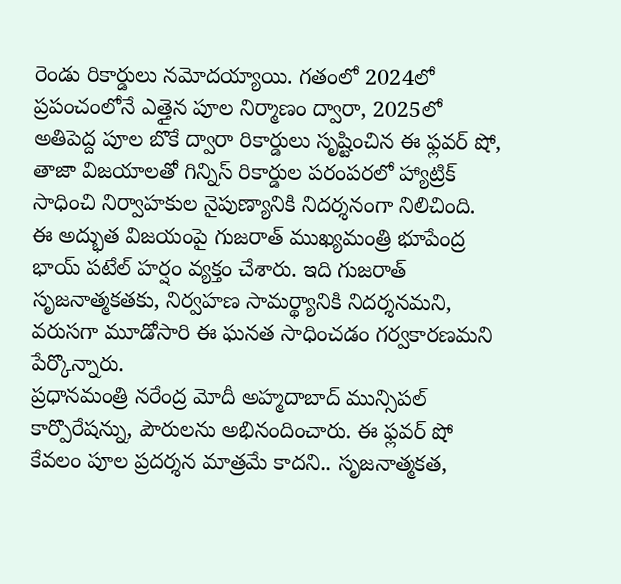రెండు రికార్డులు నమోదయ్యాయి. గతంలో 2024లో ప్రపంచంలోనే ఎత్తైన పూల నిర్మాణం ద్వారా, 2025లో అతిపెద్ద పూల బొకే ద్వారా రికార్డులు సృష్టించిన ఈ ఫ్లవర్ షో, తాజా విజయాలతో గిన్నిస్ రికార్డుల పరంపరలో హ్యాట్రిక్ సాధించి నిర్వాహకుల నైపుణ్యానికి నిదర్శనంగా నిలిచింది.
ఈ అద్భుత విజయంపై గుజరాత్ ముఖ్యమంత్రి భూపేంద్ర భాయ్ పటేల్ హర్షం వ్యక్తం చేశారు. ఇది గుజరాత్ సృజనాత్మకతకు, నిర్వహణ సామర్థ్యానికి నిదర్శనమని, వరుసగా మూడోసారి ఈ ఘనత సాధించడం గర్వకారణమని పేర్కొన్నారు.
ప్రధానమంత్రి నరేంద్ర మోదీ అహ్మదాబాద్ మున్సిపల్ కార్పొరేషన్ను, పౌరులను అభినందించారు. ఈ ఫ్లవర్ షో కేవలం పూల ప్రదర్శన మాత్రమే కాదని.. సృజనాత్మకత,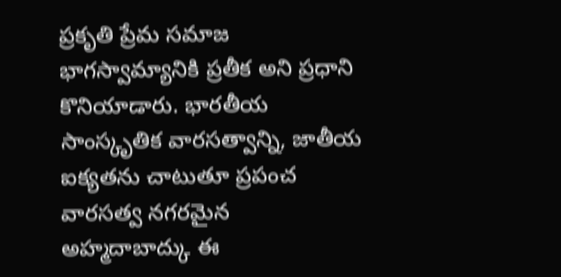ప్రకృతి ప్రేమ సమాజ భాగస్వామ్యానికి ప్రతీక అని ప్రధాని కొనియాడారు. భారతీయ సాంస్కృతిక వారసత్వాన్ని, జాతీయ ఐక్యతను చాటుతూ ప్రపంచ వారసత్వ నగరమైన అహ్మదాబాద్కు ఈ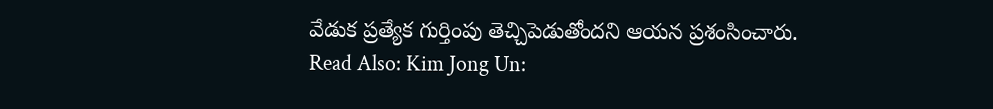వేడుక ప్రత్యేక గుర్తింపు తెచ్చిపెడుతోందని ఆయన ప్రశంసించారు.
Read Also: Kim Jong Un: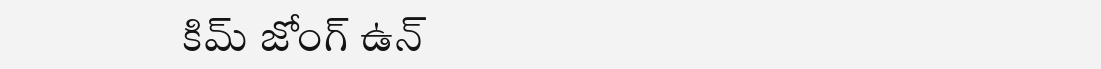కిమ్ జోంగ్ ఉన్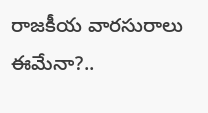రాజకీయ వారసురాలు ఈమేనా?..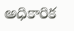అధికారిక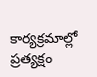కార్యక్రమాల్లో ప్రత్యక్షం